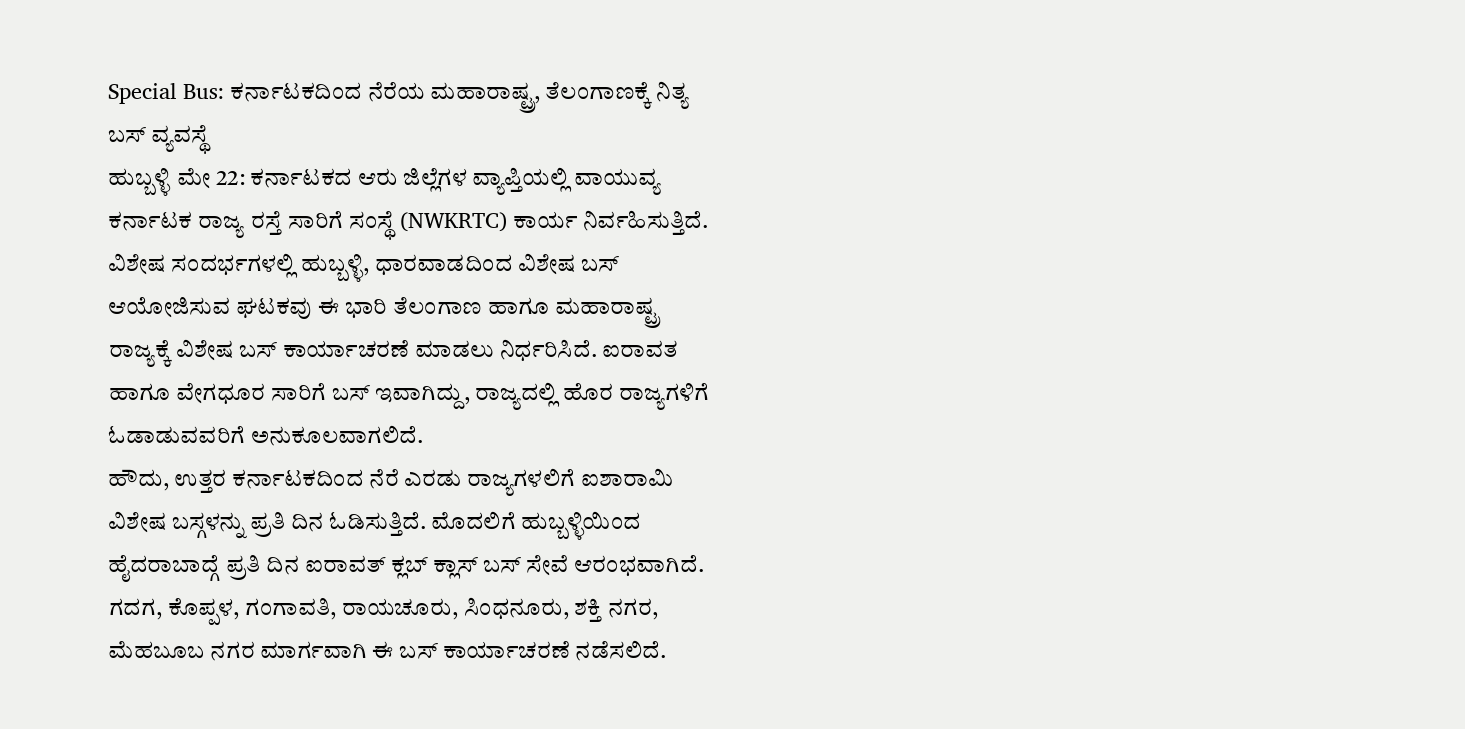Special Bus: ಕರ್ನಾಟಕದಿಂದ ನೆರೆಯ ಮಹಾರಾಷ್ಟ್ರ, ತೆಲಂಗಾಣಕ್ಕೆ ನಿತ್ಯ ಬಸ್ ವ್ಯವಸ್ಥೆ
ಹುಬ್ಬಳ್ಳಿ ಮೇ 22: ಕರ್ನಾಟಕದ ಆರು ಜಿಲ್ಲೆಗಳ ವ್ಯಾಪ್ತಿಯಲ್ಲಿ ವಾಯುವ್ಯ ಕರ್ನಾಟಕ ರಾಜ್ಯ ರಸ್ತೆ ಸಾರಿಗೆ ಸಂಸ್ಥೆ (NWKRTC) ಕಾರ್ಯ ನಿರ್ವಹಿಸುತ್ತಿದೆ. ವಿಶೇಷ ಸಂದರ್ಭಗಳಲ್ಲಿ ಹುಬ್ಬಳ್ಳಿ, ಧಾರವಾಡದಿಂದ ವಿಶೇಷ ಬಸ್ ಆಯೋಜಿಸುವ ಘಟಕವು ಈ ಭಾರಿ ತೆಲಂಗಾಣ ಹಾಗೂ ಮಹಾರಾಷ್ಟ್ರ ರಾಜ್ಯಕ್ಕೆ ವಿಶೇಷ ಬಸ್ ಕಾರ್ಯಾಚರಣೆ ಮಾಡಲು ನಿರ್ಧರಿಸಿದೆ. ಐರಾವತ ಹಾಗೂ ವೇಗಧೂರ ಸಾರಿಗೆ ಬಸ್ ಇವಾಗಿದ್ದು, ರಾಜ್ಯದಲ್ಲಿ ಹೊರ ರಾಜ್ಯಗಳಿಗೆ ಓಡಾಡುವವರಿಗೆ ಅನುಕೂಲವಾಗಲಿದೆ.
ಹೌದು, ಉತ್ತರ ಕರ್ನಾಟಕದಿಂದ ನೆರೆ ಎರಡು ರಾಜ್ಯಗಳಲಿಗೆ ಐಶಾರಾಮಿ ವಿಶೇಷ ಬಸ್ಗಳನ್ನು ಪ್ರತಿ ದಿನ ಓಡಿಸುತ್ತಿದೆ. ಮೊದಲಿಗೆ ಹುಬ್ಬಳ್ಳಿಯಿಂದ ಹೈದರಾಬಾದ್ಗೆ ಪ್ರತಿ ದಿನ ಐರಾವತ್ ಕ್ಲಬ್ ಕ್ಲಾಸ್ ಬಸ್ ಸೇವೆ ಆರಂಭವಾಗಿದೆ. ಗದಗ, ಕೊಪ್ಪಳ, ಗಂಗಾವತಿ, ರಾಯಚೂರು, ಸಿಂಧನೂರು, ಶಕ್ತಿ ನಗರ, ಮೆಹಬೂಬ ನಗರ ಮಾರ್ಗವಾಗಿ ಈ ಬಸ್ ಕಾರ್ಯಾಚರಣೆ ನಡೆಸಲಿದೆ.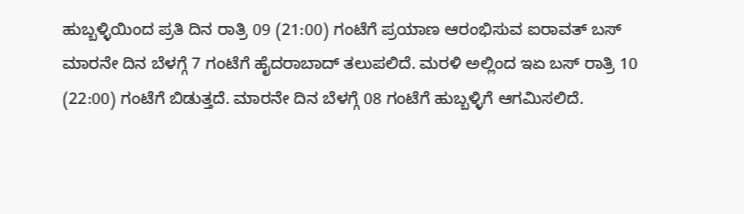ಹುಬ್ಬಳ್ಳಿಯಿಂದ ಪ್ರತಿ ದಿನ ರಾತ್ರಿ 09 (21:00) ಗಂಟೆಗೆ ಪ್ರಯಾಣ ಆರಂಭಿಸುವ ಐರಾವತ್ ಬಸ್ ಮಾರನೇ ದಿನ ಬೆಳಗ್ಗೆ 7 ಗಂಟೆಗೆ ಹೈದರಾಬಾದ್ ತಲುಪಲಿದೆ. ಮರಳಿ ಅಲ್ಲಿಂದ ಇಏ ಬಸ್ ರಾತ್ರಿ 10 (22:00) ಗಂಟೆಗೆ ಬಿಡುತ್ತದೆ. ಮಾರನೇ ದಿನ ಬೆಳಗ್ಗೆ 08 ಗಂಟೆಗೆ ಹುಬ್ಬಳ್ಳಿಗೆ ಆಗಮಿಸಲಿದೆ.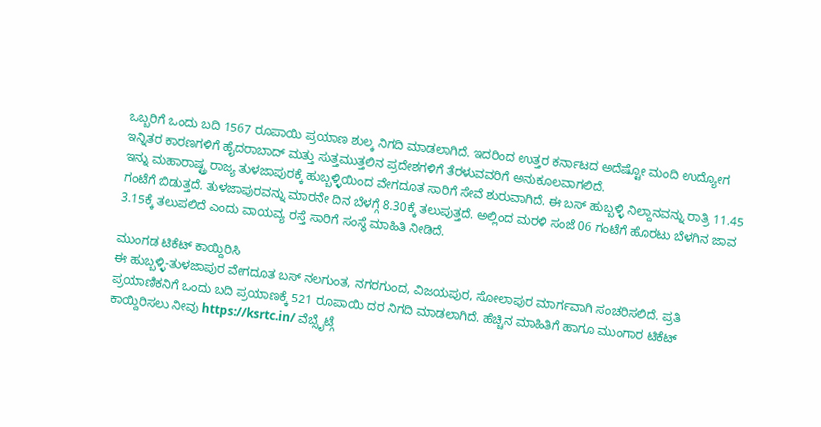ಒಬ್ಬರಿಗೆ ಒಂದು ಬದಿ 1567 ರೂಪಾಯಿ ಪ್ರಯಾಣ ಶುಲ್ಕ ನಿಗದಿ ಮಾಡಲಾಗಿದೆ. ಇದರಿಂದ ಉತ್ತರ ಕರ್ನಾಟದ ಅದೆಷ್ಟೋ ಮಂದಿ ಉದ್ಯೋಗ ಇನ್ನಿತರ ಕಾರಣಗಳಿಗೆ ಹೈದರಾಬಾದ್ ಮತ್ತು ಸುತ್ತಮುತ್ತಲಿನ ಪ್ರದೇಶಗಳಿಗೆ ತೆರಳುವವರಿಗೆ ಅನುಕೂಲವಾಗಲಿದೆ.
ಇನ್ನು ಮಹಾರಾಷ್ಟ್ರ ರಾಜ್ಯ ತುಳಜಾಪುರಕ್ಕೆ ಹುಬ್ಬಳ್ಳಿಯಿಂದ ವೇಗದೂತ ಸಾರಿಗೆ ಸೇವೆ ಶುರುವಾಗಿದೆ. ಈ ಬಸ್ ಹುಬ್ಬಳ್ಳಿ ನಿಲ್ದಾನವನ್ನು ರಾತ್ರಿ 11.45 ಗಂಟೆಗೆ ಬಿಡುತ್ತದೆ. ತುಳಜಾಪುರವನ್ನು ಮಾರನೇ ದಿನ ಬೆಳಗ್ಗೆ 8.30ಕ್ಕೆ ತಲುಪುತ್ತದೆ. ಅಲ್ಲಿಂದ ಮರಳಿ ಸಂಜೆ 06 ಗಂಟೆಗೆ ಹೊರಟು ಬೆಳಗಿನ ಜಾವ 3.15ಕ್ಕೆ ತಲುಪಲಿದೆ ಎಂದು ವಾಯವ್ಯ ರಸ್ತೆ ಸಾರಿಗೆ ಸಂಸ್ಥೆ ಮಾಹಿತಿ ನೀಡಿದೆ.

ಮುಂಗಡ ಟಿಕೆಟ್ ಕಾಯ್ದಿರಿಸಿ
ಈ ಹುಬ್ಬಳ್ಳಿ-ತುಳಜಾಪುರ ವೇಗದೂತ ಬಸ್ ನಲಗುಂತ, ನಗರಗುಂದ, ವಿಜಯಪುರ, ಸೋಲಾಪುರ ಮಾರ್ಗವಾಗಿ ಸಂಚರಿಸಲಿದೆ. ಪ್ರತಿ ಪ್ರಯಾಣಿಕನಿಗೆ ಒಂದು ಬದಿ ಪ್ರಯಾಣಕ್ಕೆ 521 ರೂಪಾಯಿ ದರ ನಿಗದಿ ಮಾಡಲಾಗಿದೆ. ಹೆಚ್ಚಿನ ಮಾಹಿತಿಗೆ ಹಾಗೂ ಮುಂಗಾರ ಟಿಕೆಟ್ ಕಾಯ್ದಿರಿಸಲು ನೀವು https://ksrtc.in/ ವೆಬ್ಸೈಟ್ಗೆ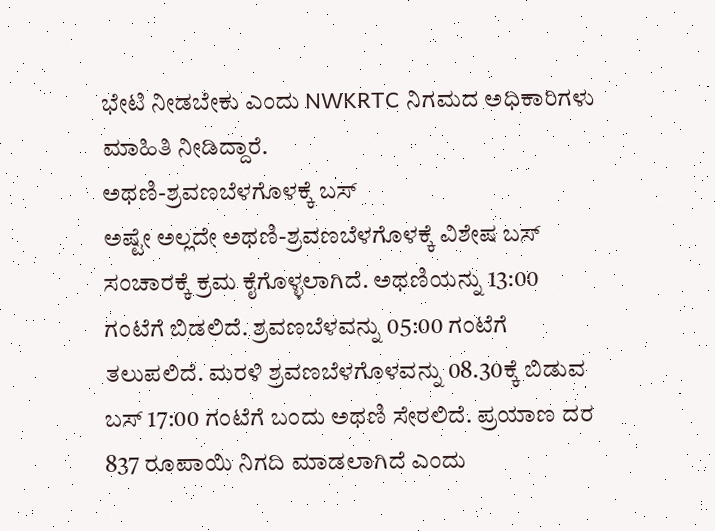ಭೇಟಿ ನೀಡಬೇಕು ಎಂದು NWKRTC ನಿಗಮದ ಅಧಿಕಾರಿಗಳು ಮಾಹಿತಿ ನೀಡಿದ್ದಾರೆ.
ಅಥಣಿ-ಶ್ರವಣಬೆಳಗೊಳಕ್ಕೆ ಬಸ್
ಅಷ್ಟೇ ಅಲ್ಲದೇ ಅಥಣಿ-ಶ್ರವಣಬೆಳಗೊಳಕ್ಕೆ ವಿಶೇಷ ಬಸ್ ಸಂಚಾರಕ್ಕೆ ಕ್ರಮ ಕೈಗೊಳ್ಳಲಾಗಿದೆ. ಅಥಣಿಯನ್ನು 13:00 ಗಂಟೆಗೆ ಬಿಡಲಿದೆ. ಶ್ರವಣಬೆಳವನ್ನು 05:00 ಗಂಟೆಗೆ ತಲುಪಲಿದೆ. ಮರಳಿ ಶ್ರವಣಬೆಳಗೊಳವನ್ನು 08.30ಕ್ಕೆ ಬಿಡುವ ಬಸ್ 17:00 ಗಂಟೆಗೆ ಬಂದು ಅಥಣಿ ಸೇರಲಿದೆ. ಪ್ರಯಾಣ ದರ 837 ರೂಪಾಯಿ ನಿಗದಿ ಮಾಡಲಾಗಿದೆ ಎಂದು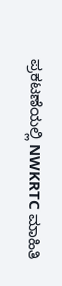ಪ್ರಕಟಣೆಯಲ್ಲಿ NWKRTC ಮಾಹಿತಿ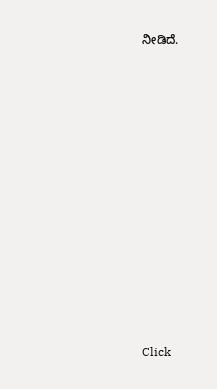ನೀಡಿದೆ.












Click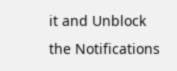it and Unblock the Notifications